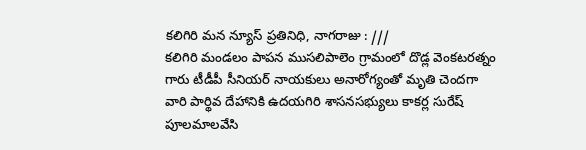కలిగిరి మన న్యూస్ ప్రతినిధి, నాగరాజు : ///
కలిగిరి మండలం పాపన ముసలిపాలెం గ్రామంలో దొడ్ల వెంకటరత్నం గారు టీడీపీ సీనియర్ నాయకులు అనారోగ్యంతో మృతి చెందగా వారి పార్థివ దేహానికి ఉదయగిరి శాసనసభ్యులు కాకర్ల సురేష్ పూలమాలవేసి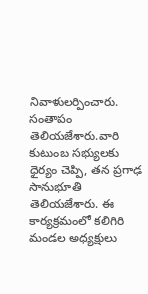నివాళులర్పించారు. సంతాపం తెలియజేశారు.వారి కుటుంబ సభ్యులకు ధైర్యం చెప్పి, తన ప్రగాఢ సానుభూతి తెలియజేశారు. ఈ కార్యక్రమంలో కలిగిరి మండల అధ్యక్షులు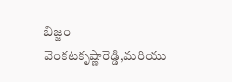బిజ్జం వెంకటకృష్ణారెడ్డి,మరియు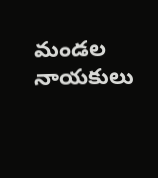మండల నాయకులు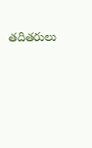తదితరులు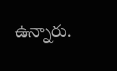ఉన్నారు.